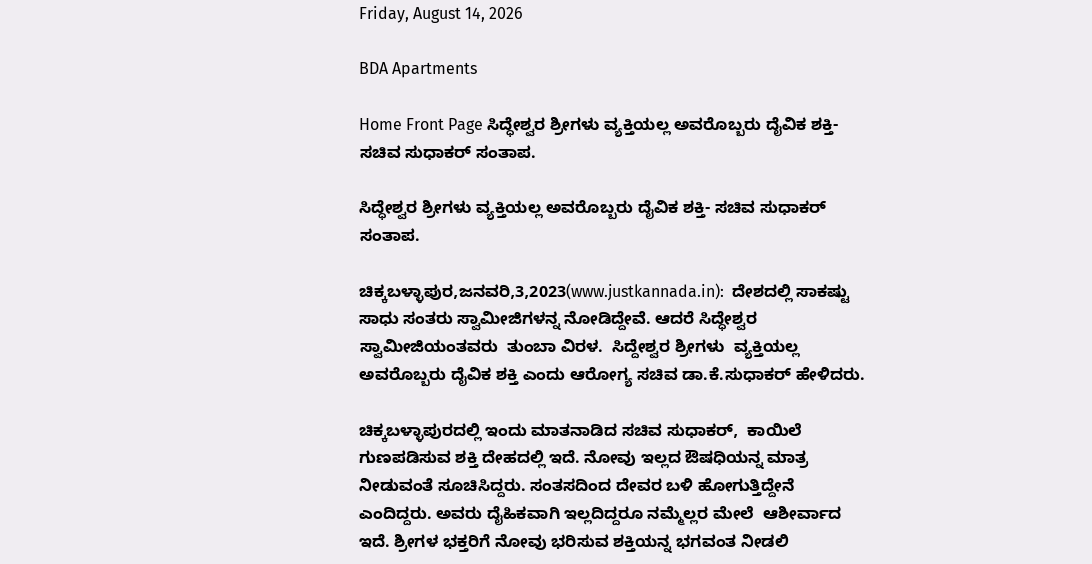Friday, August 14, 2026

BDA Apartments

Home Front Page ಸಿದ್ಧೇಶ್ವರ ಶ್ರೀಗಳು ವ್ಯಕ್ತಿಯಲ್ಲ ಅವರೊಬ್ಬರು ದೈವಿಕ ಶಕ್ತಿ- ಸಚಿವ ಸುಧಾಕರ್ ಸಂತಾಪ.

ಸಿದ್ಧೇಶ್ವರ ಶ್ರೀಗಳು ವ್ಯಕ್ತಿಯಲ್ಲ ಅವರೊಬ್ಬರು ದೈವಿಕ ಶಕ್ತಿ- ಸಚಿವ ಸುಧಾಕರ್ ಸಂತಾಪ.

ಚಿಕ್ಕಬಳ್ಳಾಪುರ,ಜನವರಿ,3,2023(www.justkannada.in):  ದೇಶದಲ್ಲಿ ಸಾಕಷ್ಟು ಸಾಧು ಸಂತರು ಸ್ವಾಮೀಜಿಗಳನ್ನ ನೋಡಿದ್ದೇವೆ. ಆದರೆ ಸಿದ್ಧೇಶ್ವರ ಸ್ವಾಮೀಜಿಯಂತವರು  ತುಂಬಾ ವಿರಳ.  ಸಿದ್ದೇಶ್ವರ ಶ್ರೀಗಳು  ವ್ಯಕ್ತಿಯಲ್ಲ ಅವರೊಬ್ಬರು ದೈವಿಕ ಶಕ್ತಿ ಎಂದು ಆರೋಗ್ಯ ಸಚಿವ ಡಾ.ಕೆ.ಸುಧಾಕರ್ ಹೇಳಿದರು.

ಚಿಕ್ಕಬಳ್ಳಾಪುರದಲ್ಲಿ ಇಂದು ಮಾತನಾಡಿದ ಸಚಿವ ಸುಧಾಕರ್,  ಕಾಯಿಲೆ ಗುಣಪಡಿಸುವ ಶಕ್ತಿ ದೇಹದಲ್ಲಿ ಇದೆ. ನೋವು ಇಲ್ಲದ ಔಷಧಿಯನ್ನ ಮಾತ್ರ ನೀಡುವಂತೆ ಸೂಚಿಸಿದ್ದರು. ಸಂತಸದಿಂದ ದೇವರ ಬಳಿ ಹೋಗುತ್ತಿದ್ದೇನೆ ಎಂದಿದ್ದರು. ಅವರು ದೈಹಿಕವಾಗಿ ಇಲ್ಲದಿದ್ದರೂ ನಮ್ಮೆಲ್ಲರ ಮೇಲೆ  ಆಶೀರ್ವಾದ ಇದೆ. ಶ್ರೀಗಳ ಭಕ್ತರಿಗೆ ನೋವು ಭರಿಸುವ ಶಕ್ತಿಯನ್ನ ಭಗವಂತ ನೀಡಲಿ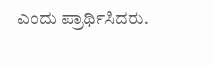ಎಂದು ಪ್ರಾರ್ಥಿಸಿದರು.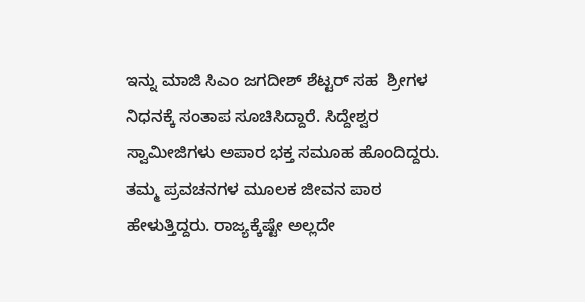ಇನ್ನು ಮಾಜಿ ಸಿಎಂ ಜಗದೀಶ್ ಶೆಟ್ಟರ್ ಸಹ  ಶ್ರೀಗಳ ನಿಧನಕ್ಕೆ ಸಂತಾಪ ಸೂಚಿಸಿದ್ದಾರೆ. ಸಿದ್ದೇಶ್ವರ ಸ್ವಾಮೀಜಿಗಳು ಅಪಾರ ಭಕ್ತ ಸಮೂಹ ಹೊಂದಿದ್ದರು. ತಮ್ಮ ಪ್ರವಚನಗಳ ಮೂಲಕ ಜೀವನ ಪಾಠ ಹೇಳುತ್ತಿದ್ದರು. ರಾಜ್ಯಕ್ಕೆಷ್ಟೇ ಅಲ್ಲದೇ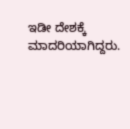ಇಡೀ ದೇಶಕ್ಕೆ ಮಾದರಿಯಾಗಿದ್ದರು.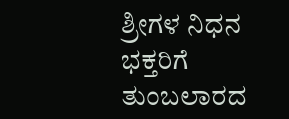ಶ್ರೀಗಳ ನಿಧನ  ಭಕ್ತರಿಗೆ ತುಂಬಲಾರದ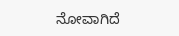ನೋವಾಗಿದೆ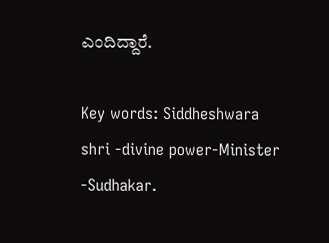ಎಂದಿದ್ದಾರೆ.

Key words: Siddheshwara shri -divine power-Minister -Sudhakar.